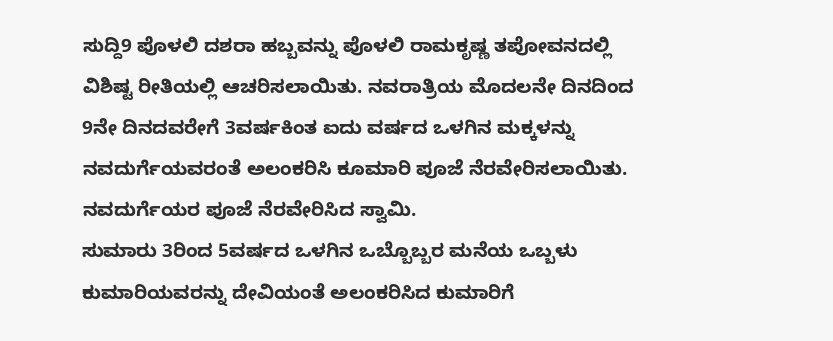ಸುದ್ದಿ9 ಪೊಳಲಿ ದಶರಾ ಹಬ್ಬವನ್ನು ಪೊಳಲಿ ರಾಮಕೃಷ್ಣ ತಪೋವನದಲ್ಲಿ ವಿಶಿಷ್ಟ ರೀತಿಯಲ್ಲಿ ಆಚರಿಸಲಾಯಿತು. ನವರಾತ್ರಿಯ ಮೊದಲನೇ ದಿನದಿಂದ 9ನೇ ದಿನದವರೇಗೆ 3ವರ್ಷಕಿಂತ ಐದು ವರ್ಷದ ಒಳಗಿನ ಮಕ್ಕಳನ್ನು ನವದುರ್ಗೆಯವರಂತೆ ಅಲಂಕರಿಸಿ ಕೂಮಾರಿ ಪೂಜೆ ನೆರವೇರಿಸಲಾಯಿತು.
ನವದುರ್ಗೆಯರ ಪೂಜೆ ನೆರವೇರಿಸಿದ ಸ್ವಾಮಿ.
ಸುಮಾರು 3ರಿಂದ 5ವರ್ಷದ ಒಳಗಿನ ಒಬ್ಬೊಬ್ಬರ ಮನೆಯ ಒಬ್ಬಳು ಕುಮಾರಿಯವರನ್ನು ದೇವಿಯಂತೆ ಅಲಂಕರಿಸಿದ ಕುಮಾರಿಗೆ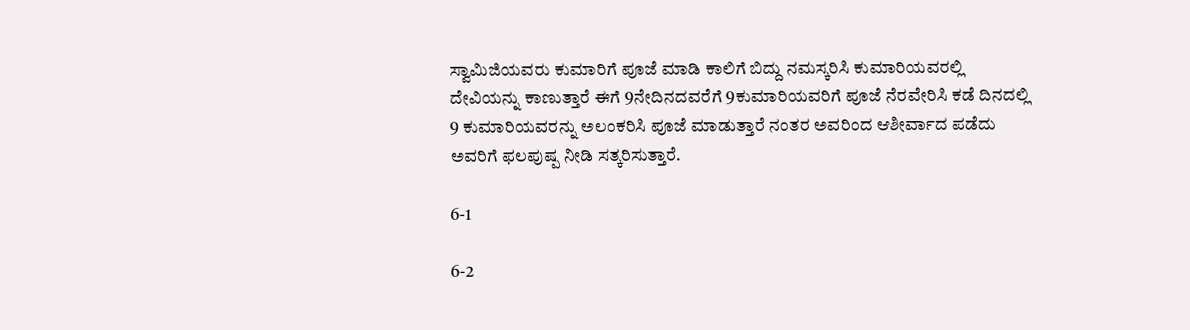ಸ್ವಾಮಿಜಿಯವರು ಕುಮಾರಿಗೆ ಪೂಜೆ ಮಾಡಿ ಕಾಲಿಗೆ ಬಿದ್ದು ನಮಸ್ಕರಿಸಿ ಕುಮಾರಿಯವರಲ್ಲಿ ದೇವಿಯನ್ನು ಕಾಣುತ್ತಾರೆ ಈಗೆ 9ನೇದಿನದವರೆಗೆ 9ಕುಮಾರಿಯವರಿಗೆ ಪೂಜೆ ನೆರವೇರಿಸಿ ಕಡೆ ದಿನದಲ್ಲಿ 9 ಕುಮಾರಿಯವರನ್ನು ಅಲಂಕರಿಸಿ ಪೂಜೆ ಮಾಡುತ್ತಾರೆ ನಂತರ ಅವರಿಂದ ಆಶೀರ್ವಾದ ಪಡೆದು ಅವರಿಗೆ ಫಲಪುಷ್ಪ ನೀಡಿ ಸತ್ಕರಿಸುತ್ತಾರೆ.

6-1

6-2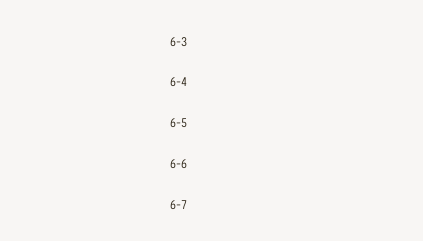6-3

6-4

6-5

6-6

6-7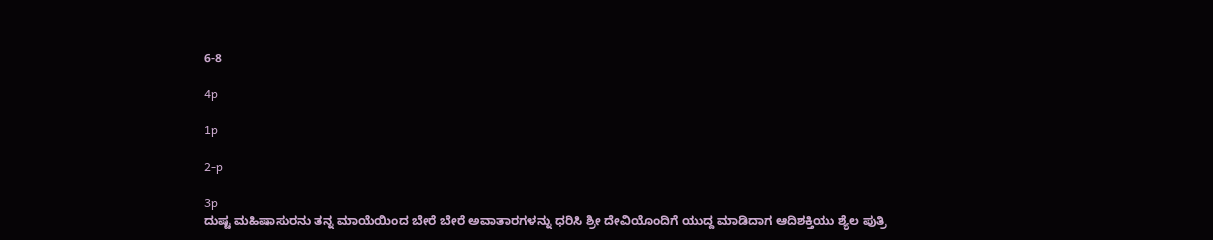6-8

4p

1p

2-p

3p
ದುಷ್ಟ ಮಹಿಷಾಸುರನು ತನ್ನ ಮಾಯೆಯಿಂದ ಬೇರೆ ಬೇರೆ ಅವಾತಾರಗಳನ್ನು ಧರಿಸಿ ಶ್ರೀ ದೇವಿಯೊಂದಿಗೆ ಯುದ್ದ ಮಾಡಿದಾಗ ಆದಿಶಕ್ತಿಯು ಶ್ಯೆಲ ಪುತ್ರಿ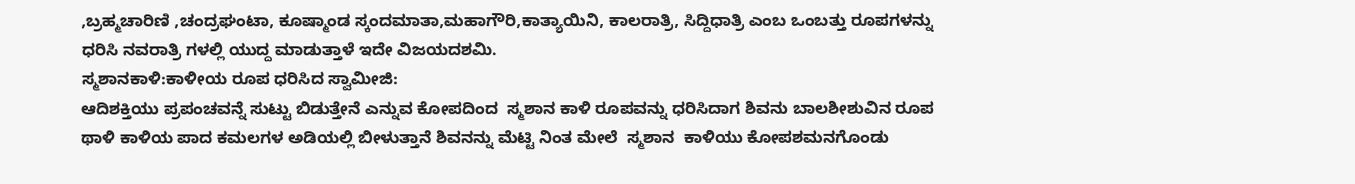,ಬ್ರಹ್ಮಚಾರಿಣಿ ,ಚಂದ್ರಘಂಟಾ, ಕೂಷ್ಮಾಂಡ ಸ್ಕಂದಮಾತಾ,ಮಹಾಗೌರಿ,ಕಾತ್ಯಾಯಿನಿ, ಕಾಲರಾತ್ರಿ, ಸಿದ್ದಿಧಾತ್ರಿ ಎಂಬ ಒಂಬತ್ತು ರೂಪಗಳನ್ನು ಧರಿಸಿ ನವರಾತ್ರಿ ಗಳಲ್ಲಿ ಯುದ್ದ ಮಾಡುತ್ತಾಳೆ ಇದೇ ವಿಜಯದಶಮಿ.
ಸ್ಮಶಾನಕಾಳಿ:ಕಾಳೀಯ ರೂಪ ಧರಿಸಿದ ಸ್ವಾಮೀಜಿ:
ಆದಿಶಕ್ತಿಯು ಪ್ರಪಂಚವನ್ನೆ ಸುಟ್ಟು ಬಿಡುತ್ತೇನೆ ಎನ್ನುವ ಕೋಪದಿಂದ  ಸ್ಮಶಾನ ಕಾಳಿ ರೂಪವನ್ನು ಧರಿಸಿದಾಗ ಶಿವನು ಬಾಲಶೀಶುವಿನ ರೂಪ ಥಾಳಿ ಕಾಳಿಯ ಪಾದ ಕಮಲಗಳ ಅಡಿಯಲ್ಲಿ ಬೀಳುತ್ತಾನೆ ಶಿವನನ್ನು ಮೆಟ್ಟಿ ನಿಂತ ಮೇಲೆ  ಸ್ಮಶಾನ  ಕಾಳಿಯು ಕೋಪಶಮನಗೊಂಡು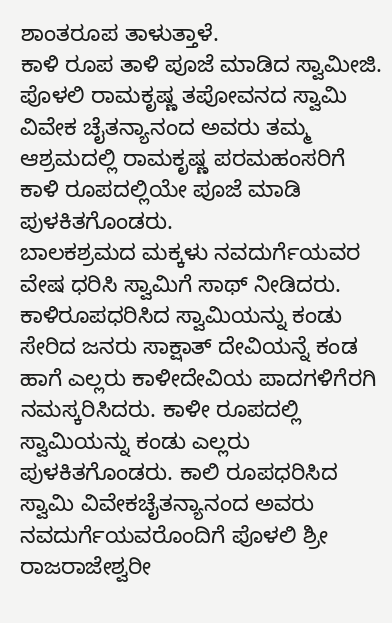ಶಾಂತರೂಪ ತಾಳುತ್ತಾಳೆ.
ಕಾಳಿ ರೂಪ ತಾಳಿ ಪೂಜೆ ಮಾಡಿದ ಸ್ವಾಮೀಜಿ.
ಪೊಳಲಿ ರಾಮಕೃಷ್ಣ ತಪೋವನದ ಸ್ವಾಮಿ ವಿವೇಕ ಚೈತನ್ಯಾನಂದ ಅವರು ತಮ್ಮ  ಆಶ್ರಮದಲ್ಲಿ ರಾಮಕೃಷ್ಣ ಪರಮಹಂಸರಿಗೆ ಕಾಳಿ ರೂಪದಲ್ಲಿಯೇ ಪೂಜೆ ಮಾಡಿ ಪುಳಕಿತಗೊಂಡರು.
ಬಾಲಕಶ್ರಮದ ಮಕ್ಕಳು ನವದುರ್ಗೆಯವರ ವೇಷ ಧರಿಸಿ ಸ್ವಾಮಿಗೆ ಸಾಥ್ ನೀಡಿದರು. ಕಾಳಿರೂಪಧರಿಸಿದ ಸ್ವಾಮಿಯನ್ನು ಕಂಡು ಸೇರಿದ ಜನರು ಸಾಕ್ಷಾತ್ ದೇವಿಯನ್ನೆ ಕಂಡ ಹಾಗೆ ಎಲ್ಲರು ಕಾಳೀದೇವಿಯ ಪಾದಗಳಿಗೆರಗಿ ನಮಸ್ಕರಿಸಿದರು. ಕಾಳೀ ರೂಪದಲ್ಲಿ ಸ್ವಾಮಿಯನ್ನು ಕಂಡು ಎಲ್ಲರು ಪುಳಕಿತಗೊಂಡರು. ಕಾಲಿ ರೂಪಧರಿಸಿದ ಸ್ವಾಮಿ ವಿವೇಕಚೈತನ್ಯಾನಂದ ಅವರು ನವದುರ್ಗೆಯವರೊಂದಿಗೆ ಪೊಳಲಿ ಶ್ರೀ ರಾಜರಾಜೇಶ್ವರೀ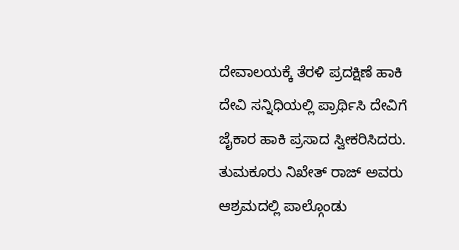ದೇವಾಲಯಕ್ಕೆ ತೆರಳಿ ಪ್ರದಕ್ಷಿಣೆ ಹಾಕಿ ದೇವಿ ಸನ್ನಿಧಿಯಲ್ಲಿ ಪ್ರಾರ್ಥಿಸಿ ದೇವಿಗೆ ಜೈಕಾರ ಹಾಕಿ ಪ್ರಸಾದ ಸ್ವೀಕರಿಸಿದರು. ತುಮಕೂರು ನಿಖೇತ್ ರಾಜ್ ಅವರು ಆಶ್ರಮದಲ್ಲಿ ಪಾಲ್ಗೊಂಡು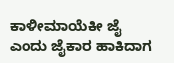ಕಾಳೀಮಾಯೆಕೀ ಜೈ ಎಂದು ಜೈಕಾರ ಹಾಕಿದಾಗ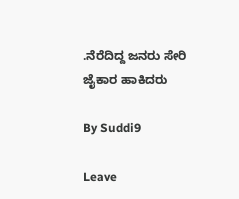.ನೆರೆದಿದ್ದ ಜನರು ಸೇರಿ ಜೈಕಾರ ಹಾಕಿದರು

By Suddi9

Leave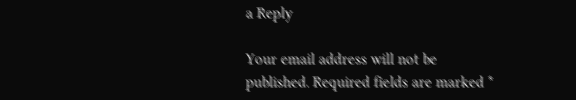a Reply

Your email address will not be published. Required fields are marked *